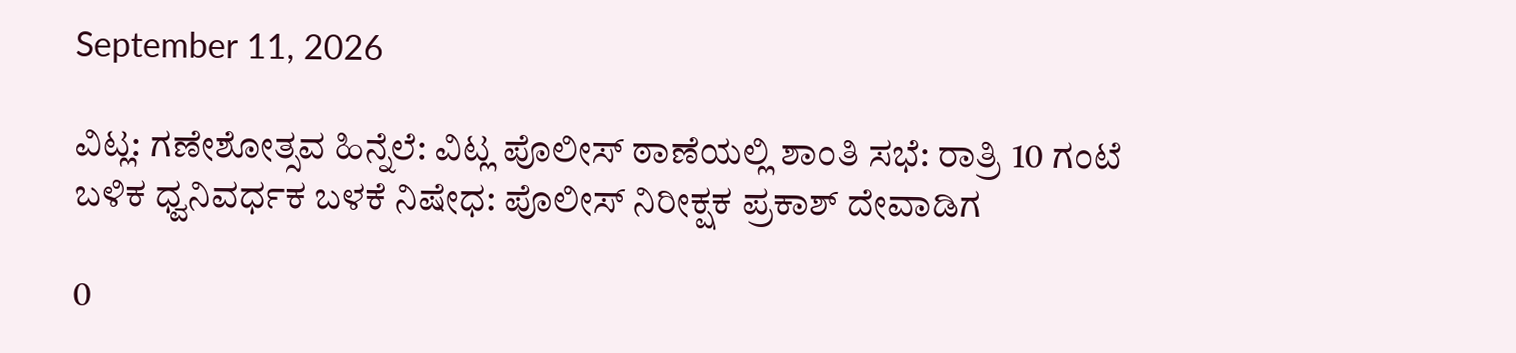September 11, 2026

ವಿಟ್ಲ: ಗಣೇಶೋತ್ಸವ ಹಿನ್ನೆಲೆ: ವಿಟ್ಲ ಪೊಲೀಸ್ ಠಾಣೆಯಲ್ಲಿ ಶಾಂತಿ ಸಭೆ: ರಾತ್ರಿ 10 ಗಂಟೆ ಬಳಿಕ ಧ್ವನಿವರ್ಧಕ ಬಳಕೆ ನಿಷೇಧ: ಪೊಲೀಸ್ ನಿರೀಕ್ಷಕ ಪ್ರಕಾಶ್ ದೇವಾಡಿಗ

0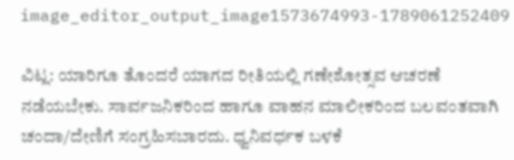image_editor_output_image1573674993-1789061252409

ವಿಟ್ಲ: ಯಾರಿಗೂ ತೊಂದರೆ ಯಾಗದ ರೀತಿಯಲ್ಲಿ ಗಣೇಶೋತ್ಸವ ಆಚರಣೆ ನಡೆಯಬೇಕು. ಸಾರ್ವಜನಿಕರಿಂದ ಹಾಗೂ ವಾಹನ ಮಾಲೀಕರಿಂದ ಬಲವಂತವಾಗಿ ಚಂದಾ/ದೇಣಿಗೆ ಸಂಗ್ರಹಿಸಬಾರದು. ಧ್ವನಿವರ್ಧಕ ಬಳಕೆ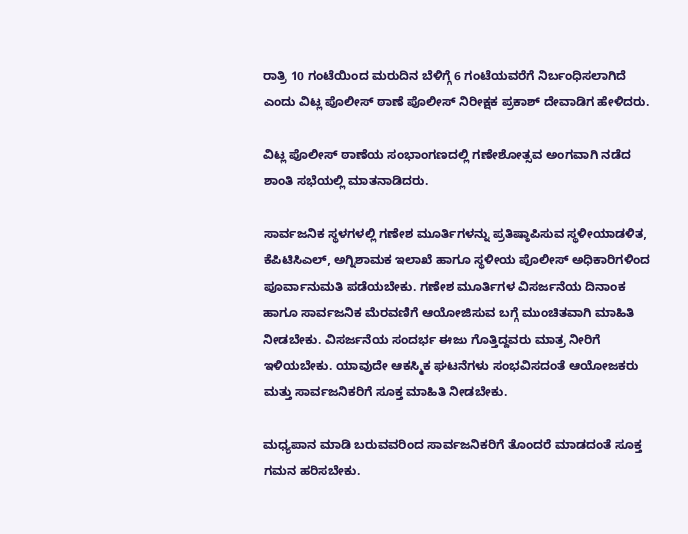ರಾತ್ರಿ 10 ಗಂಟೆಯಿಂದ ಮರುದಿನ ಬೆಳಿಗ್ಗೆ 6 ಗಂಟೆಯವರೆಗೆ ನಿರ್ಬಂಧಿಸಲಾಗಿದೆ ಎಂದು ವಿಟ್ಲ ಪೊಲೀಸ್ ಠಾಣೆ ಪೊಲೀಸ್ ನಿರೀಕ್ಷಕ ಪ್ರಕಾಶ್ ದೇವಾಡಿಗ ಹೇಳಿದರು.

ವಿಟ್ಲ ಪೊಲೀಸ್ ಠಾಣೆಯ ಸಂಭಾಂಗಣದಲ್ಲಿ ಗಣೇಶೋತ್ಸವ ಅಂಗವಾಗಿ ನಡೆದ ಶಾಂತಿ ಸಭೆಯಲ್ಲಿ ಮಾತನಾಡಿದರು.

ಸಾರ್ವಜನಿಕ ಸ್ಥಳಗಳಲ್ಲಿ ಗಣೇಶ ಮೂರ್ತಿಗಳನ್ನು ಪ್ರತಿಷ್ಠಾಪಿಸುವ ಸ್ಥಳೀಯಾಡಳಿತ, ಕೆಪಿಟಿಸಿಎಲ್, ಅಗ್ನಿಶಾಮಕ ಇಲಾಖೆ ಹಾಗೂ ಸ್ಥಳೀಯ ಪೊಲೀಸ್ ಅಧಿಕಾರಿಗಳಿಂದ ಪೂರ್ವಾನುಮತಿ ಪಡೆಯಬೇಕು. ಗಣೇಶ ಮೂರ್ತಿಗಳ ವಿಸರ್ಜನೆಯ ದಿನಾಂಕ ಹಾಗೂ ಸಾರ್ವಜನಿಕ ಮೆರವಣಿಗೆ ಆಯೋಜಿಸುವ ಬಗ್ಗೆ ಮುಂಚಿತವಾಗಿ ಮಾಹಿತಿ ನೀಡಬೇಕು. ವಿಸರ್ಜನೆಯ ಸಂದರ್ಭ ಈಜು ಗೊತ್ತಿದ್ದವರು ಮಾತ್ರ ನೀರಿಗೆ ಇಳಿಯಬೇಕು. ಯಾವುದೇ ಆಕಸ್ಮಿಕ ಘಟನೆಗಳು ಸಂಭವಿಸದಂತೆ ಆಯೋಜಕರು ಮತ್ತು ಸಾರ್ವಜನಿಕರಿಗೆ ಸೂಕ್ತ ಮಾಹಿತಿ ನೀಡಬೇಕು.

ಮಧ್ಯಪಾನ ಮಾಡಿ ಬರುವವರಿಂದ ಸಾರ್ವಜನಿಕರಿಗೆ ತೊಂದರೆ ಮಾಡದಂತೆ ಸೂಕ್ತ ಗಮನ ಹರಿಸಬೇಕು.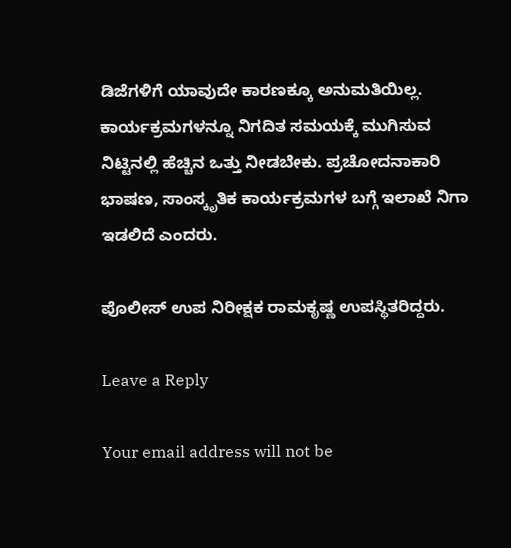ಡಿಜೆಗಳಿಗೆ ಯಾವುದೇ ಕಾರಣಕ್ಕೂ ಅನುಮತಿಯಿಲ್ಲ. ಕಾರ್ಯಕ್ರಮಗಳನ್ನೂ ನಿಗದಿತ ಸಮಯಕ್ಕೆ ಮುಗಿಸುವ ನಿಟ್ಟಿನಲ್ಲಿ ಹೆಚ್ಚಿನ ಒತ್ತು ನೀಡಬೇಕು. ಪ್ರಚೋದನಾಕಾರಿ ಭಾಷಣ, ಸಾಂಸ್ಕೃತಿಕ ಕಾರ್ಯಕ್ರಮಗಳ ಬಗ್ಗೆ ಇಲಾಖೆ ನಿಗಾ ಇಡಲಿದೆ ಎಂದರು.

ಪೊಲೀಸ್ ಉಪ ನಿರೀಕ್ಷಕ ರಾಮಕೃಷ್ಣ ಉಪಸ್ಥಿತರಿದ್ದರು.

Leave a Reply

Your email address will not be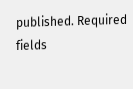published. Required fields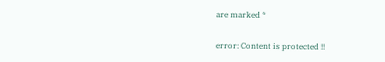are marked *

error: Content is protected !!